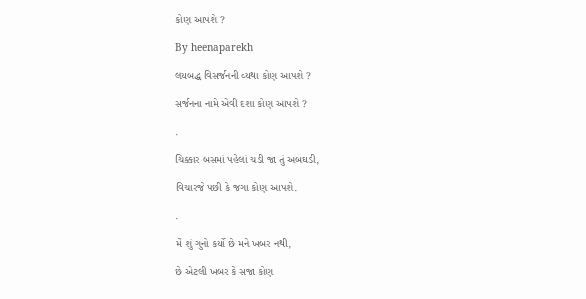કોણ આપશે ?

By heenaparekh

લયબદ્ધ વિસર્જનની વ્યથા કોણ આપશે ?

સર્જનના નામે એવી દશા કોણ આપશે ?

.

ચિક્કાર બસમાં પહેલાં ચડી જા તું અબઘડી,

વિચારજે પછી કે જગા કોણ આપશે.

.

મેં શું ગુનો કર્યો છે મને ખબર નથી,

છે એટલી ખબર કે સજા કોણ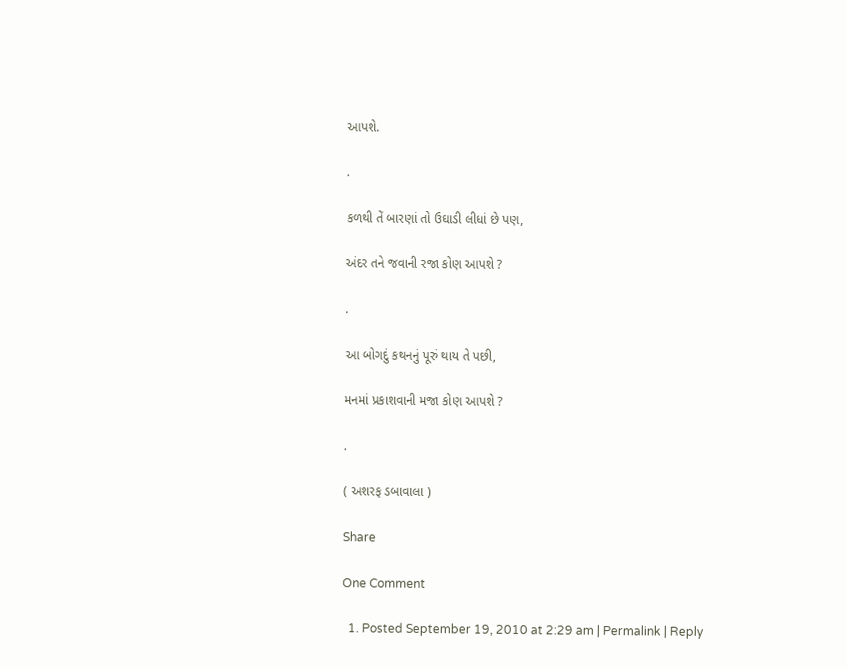આપશે.

.

કળથી તેં બારણાં તો ઉઘાડી લીધાં છે પણ,

અંદર તને જવાની રજા કોણ આપશે ?

.

આ બોગદું કથનનું પૂરું થાય તે પછી,

મનમાં પ્રકાશવાની મજા કોણ આપશે ?

.

( અશરફ ડબાવાલા )

Share

One Comment

  1. Posted September 19, 2010 at 2:29 am | Permalink | Reply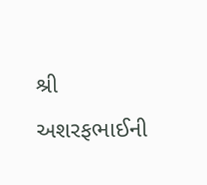શ્રી અશરફભાઈની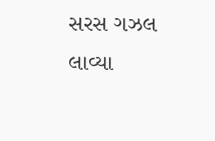સરસ ગઝલ લાવ્યા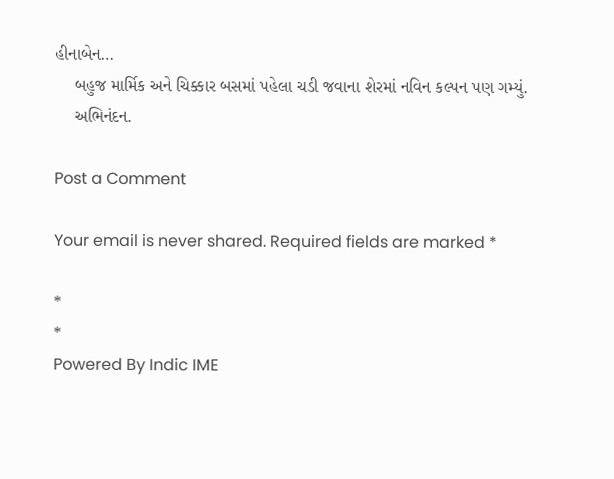હીનાબેન…
    બહુજ માર્મિક અને ચિક્કાર બસમાં પહેલા ચડી જવાના શેરમાં નવિન કલ્પન પણ ગમ્યું.
    અભિનંદન.

Post a Comment

Your email is never shared. Required fields are marked *

*
*
Powered By Indic IME